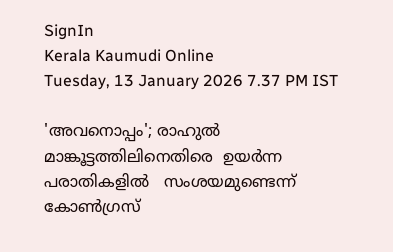SignIn
Kerala Kaumudi Online
Tuesday, 13 January 2026 7.37 PM IST

'അവനൊപ്പം'; രാഹുൽ  മാങ്കൂട്ടത്തിലിനെതിരെ  ഉയർന്ന  പരാതികളിൽ   സംശയമുണ്ടെന്ന് കോൺഗ്രസ്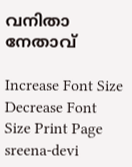വനിതാ നേതാവ്

Increase Font Size Decrease Font Size Print Page
sreena-devi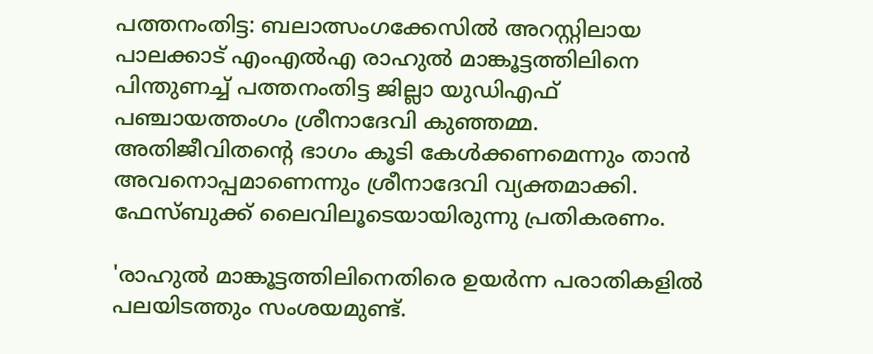പത്തനംതിട്ട: ബലാത്സംഗക്കേസിൽ അറസ്റ്റിലായ പാലക്കാട് എംഎൽഎ രാഹുൽ മാങ്കൂട്ടത്തിലിനെ പിന്തുണച്ച് പത്തനംതിട്ട ജില്ലാ യുഡിഎഫ് പഞ്ചായത്തംഗം ശ്രീനാദേവി കുഞ്ഞമ്മ. അതിജീവിതന്റെ ഭാഗം കൂടി കേൾക്കണമെന്നും താൻ അവനൊപ്പമാണെന്നും ശ്രീനാദേവി വ്യക്തമാക്കി. ഫേസ്‌‌ബുക്ക് ലൈവിലൂടെയായിരുന്നു പ്രതികരണം.

'രാഹുൽ മാങ്കൂട്ടത്തിലിനെതിരെ ഉയർന്ന പരാതികളിൽ പലയിടത്തും സംശയമുണ്ട്.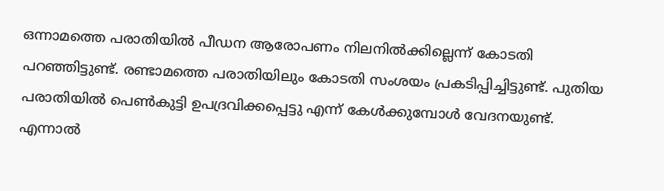ഒന്നാമത്തെ പരാതിയിൽ പീഡന ആരോപണം നിലനിൽക്കില്ലെന്ന് കോടതി പറഞ്ഞിട്ടുണ്ട്. രണ്ടാമത്തെ പരാതിയിലും കോടതി സംശയം പ്രകടിപ്പിച്ചിട്ടുണ്ട്. പുതിയ പരാതിയിൽ പെൺകുട്ടി ഉപദ്രവിക്കപ്പെട്ടു എന്ന് കേൾക്കുമ്പോൾ വേദനയുണ്ട്. എന്നാൽ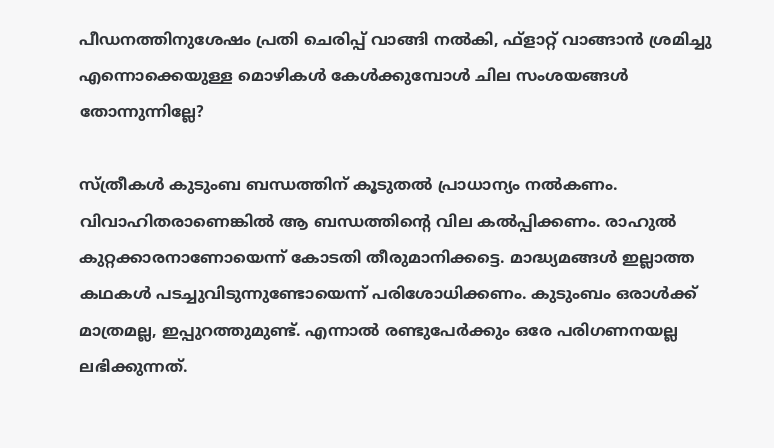പീഡനത്തിനുശേഷം പ്രതി ചെരിപ്പ് വാങ്ങി നൽകി, ഫ്ളാറ്റ് വാങ്ങാൻ ശ്രമിച്ചു എന്നൊക്കെയുള്ള മൊഴികൾ കേൾക്കുമ്പോൾ ചില സംശയങ്ങൾ തോന്നുന്നില്ലേ?

സ്ത്രീകൾ കുടുംബ ബന്ധത്തിന് കൂടുതൽ പ്രാധാന്യം നൽകണം. വിവാഹിതരാണെങ്കിൽ ആ ബന്ധത്തിന്റെ വില കൽപ്പിക്കണം. രാഹുൽ കുറ്റക്കാരനാണോയെന്ന് കോടതി തീരുമാനിക്കട്ടെ. മാദ്ധ്യമങ്ങൾ ഇല്ലാത്ത കഥകൾ പടച്ചുവിടുന്നുണ്ടോയെന്ന് പരിശോധിക്കണം. കുടുംബം ഒരാൾക്ക് മാത്രമല്ല, ഇപ്പുറത്തുമുണ്ട്. എന്നാൽ രണ്ടുപേർക്കും ഒരേ പരിഗണനയല്ല ലഭിക്കുന്നത്.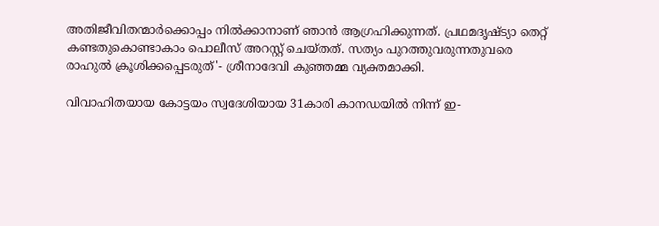അതിജീവിതന്മാർക്കൊപ്പം നിൽക്കാനാണ് ഞാൻ ആഗ്രഹിക്കുന്നത്. പ്രഥമദൃഷ്ട്യാ തെറ്റ് കണ്ടതുകൊണ്ടാകാം പൊലീസ് അറസ്റ്റ് ചെയ്തത്. സത്യം പുറത്തുവരുന്നതുവരെ രാഹുൽ ക്രൂശിക്കപ്പെടരുത്'- ശ്രീനാദേവി കുഞ്ഞമ്മ വ്യക്തമാക്കി.

വിവാഹിതയായ കോട്ടയം സ്വദേശിയായ 31കാരി കാനഡയിൽ നിന്ന് ഇ-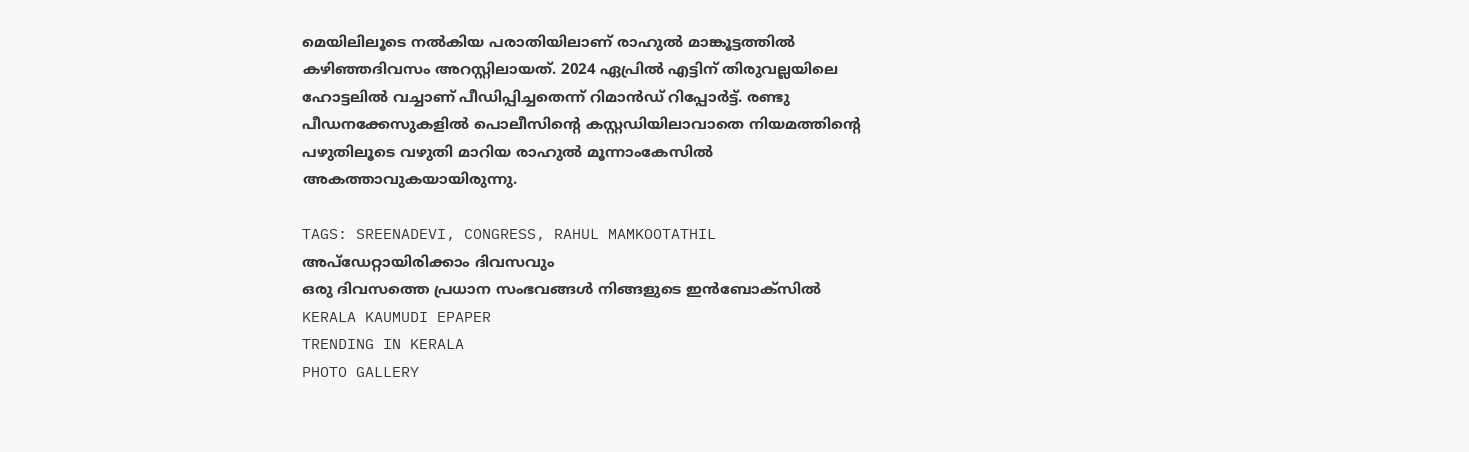മെയിലിലൂടെ നൽകിയ പരാതിയിലാണ് രാഹുൽ മാങ്കൂട്ടത്തിൽ കഴിഞ്ഞദിവസം അറസ്റ്റിലായത്. 2024 ഏപ്രിൽ എട്ടിന് തിരുവല്ലയിലെ ഹോട്ടലിൽ വച്ചാണ് പീഡിപ്പിച്ചതെന്ന് റിമാൻഡ് റിപ്പോർട്ട്. രണ്ടു പീഡനക്കേസുകളിൽ പൊലീസിന്റെ കസ്റ്റഡിയിലാവാതെ നിയമത്തിന്റെ പഴുതിലൂടെ വഴുതി മാറിയ രാഹുൽ മൂന്നാംകേസിൽ അകത്താവുകയായിരുന്നു.

TAGS: SREENADEVI, CONGRESS, RAHUL MAMKOOTATHIL
അപ്ഡേറ്റായിരിക്കാം ദിവസവും
ഒരു ദിവസത്തെ പ്രധാന സംഭവങ്ങൾ നിങ്ങളുടെ ഇൻബോക്സിൽ
KERALA KAUMUDI EPAPER
TRENDING IN KERALA
PHOTO GALLERY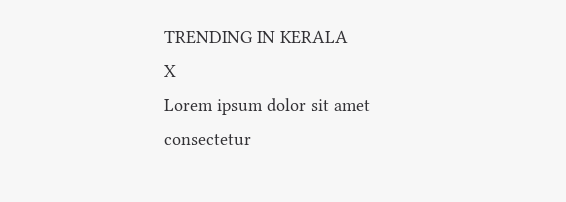TRENDING IN KERALA
X
Lorem ipsum dolor sit amet
consectetur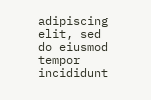adipiscing elit, sed do eiusmod tempor incididunt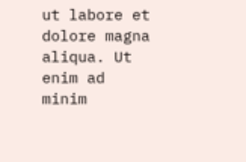ut labore et dolore magna aliqua. Ut enim ad minim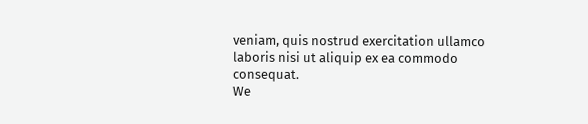veniam, quis nostrud exercitation ullamco laboris nisi ut aliquip ex ea commodo consequat.
We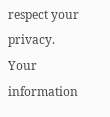respect your privacy. Your information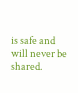is safe and will never be shared.